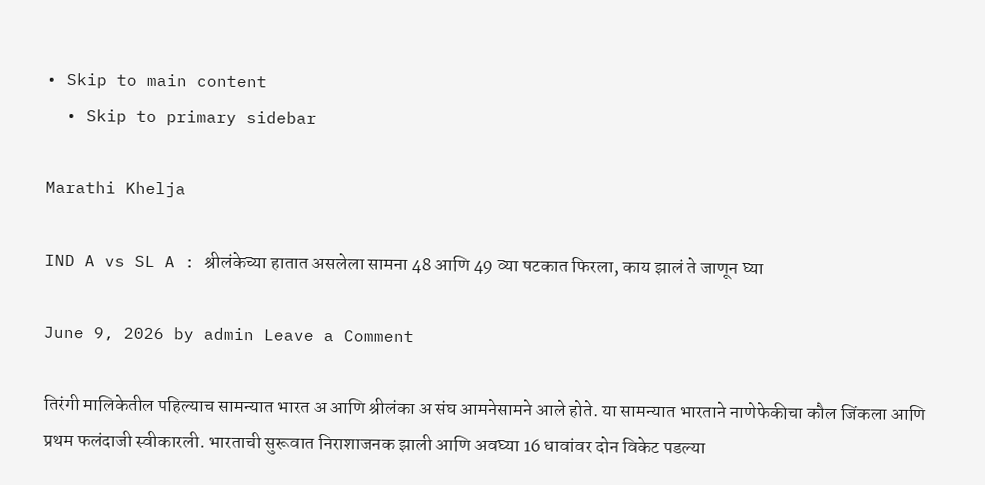• Skip to main content
  • Skip to primary sidebar

Marathi Khelja

IND A vs SL A : श्रीलंकेच्या हातात असलेला सामना 48 आणि 49 व्या षटकात फिरला, काय झालं ते जाणून घ्या

June 9, 2026 by admin Leave a Comment

तिरंगी मालिकेतील पहिल्याच सामन्यात भारत अ आणि श्रीलंका अ संघ आमनेसामने आले होते. या सामन्यात भारताने नाणेफेकीचा कौल जिंकला आणि प्रथम फलंदाजी स्वीकारली. भारताची सुरूवात निराशाजनक झाली आणि अवघ्या 16 धावांवर दोन विकेट पडल्या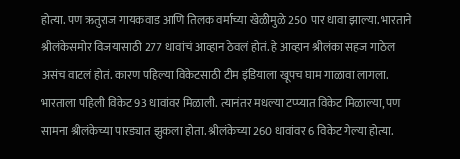होत्या. पण ऋतुराज गायकवाड आणि तिलक वर्माच्या खेळीमुळे 250 पार धावा झाल्या. भारताने श्रीलंकेसमोर विजयासाठी 277 धावांचं आव्हान ठेवलं होतं. हे आव्हान श्रीलंका सहज गाठेल असंच वाटलं होतं. कारण पहिल्या विकेटसाठी टीम इंडियाला खूपच घाम गाळावा लागला. भारताला पहिली विकेट 93 धावांवर मिळाली. त्यानंतर मधल्या टप्प्यात विकेट मिळाल्या, पण सामना श्रीलंकेच्या पारड्यात झुकला होता. श्रीलंकेच्या 260 धावांवर 6 विकेट गेल्या होत्या.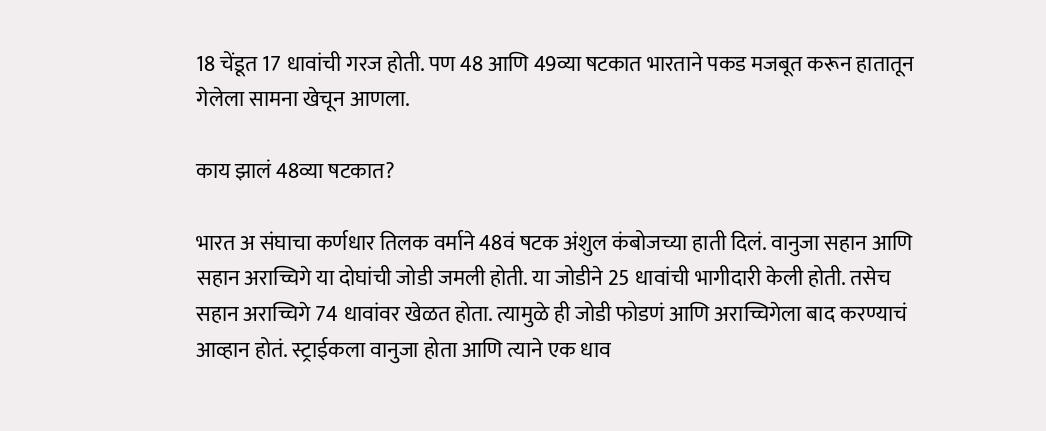18 चेंडूत 17 धावांची गरज होती. पण 48 आणि 49व्या षटकात भारताने पकड मजबूत करून हातातून गेलेला सामना खेचून आणला.

काय झालं 48व्या षटकात?

भारत अ संघाचा कर्णधार तिलक वर्माने 48वं षटक अंशुल कंबोजच्या हाती दिलं. वानुजा सहान आणि सहान अराच्चिगे या दोघांची जोडी जमली होती. या जोडीने 25 धावांची भागीदारी केली होती. तसेच सहान अराच्चिगे 74 धावांवर खेळत होता. त्यामुळे ही जोडी फोडणं आणि अराच्चिगेला बाद करण्याचं आव्हान होतं. स्ट्राईकला वानुजा होता आणि त्याने एक धाव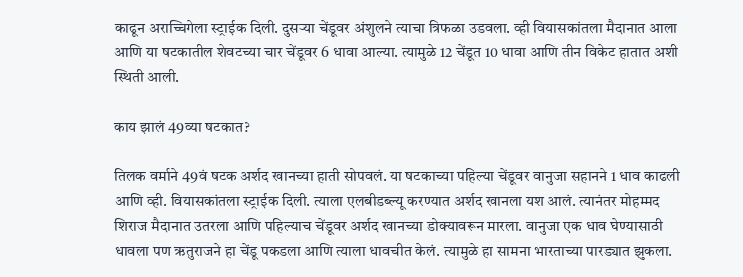काढून अराच्चिगेला स्ट्राईक दिली. दुसऱ्या चेंडूवर अंशुलने त्याचा त्रिफळा उडवला. व्ही वियासकांतला मैदानात आला आणि या षटकातील शेवटच्या चार चेंडूवर 6 धावा आल्या. त्यामुळे 12 चेंडूत 10 धावा आणि तीन विकेट हातात अशी स्थिती आली.

काय झालं 49व्या षटकात?

तिलक वर्माने 49वं षटक अर्शद खानच्या हाती सोपवलं. या षटकाच्या पहिल्या चेंडूवर वानुजा सहानने 1 धाव काढली आणि व्ही. वियासकांतला स्ट्राईक दिली. त्याला एलबीडब्ल्यू करण्यात अर्शद खानला यश आलं. त्यानंतर मोहम्मद शिराज मैदानात उतरला आणि पहिल्याच चेंडूवर अर्शद खानच्या डोक्यावरून मारला. वानुजा एक धाव घेण्यासाठी धावला पण ऋतुराजने हा चेंडू पकडला आणि त्याला धावचीत केलं. त्यामुळे हा सामना भारताच्या पारड्यात झुकला.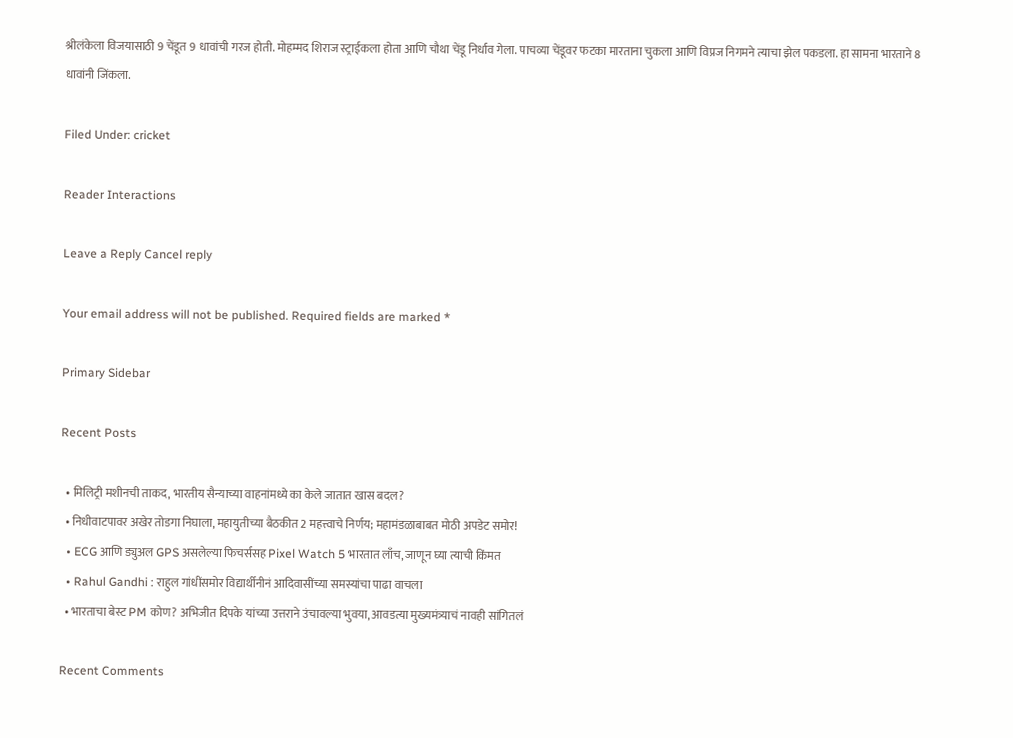श्रीलंकेला विजयासाठी 9 चेंडूत 9 धावांची गरज होती. मोहम्मद शिराज स्ट्राईकला होता आणि चौथा चेंडू निर्धाव गेला. पाचव्या चेंडूवर फटका मारताना चुकला आणि विप्रज निगमने त्याचा झेल पकडला. हा सामना भारताने 8 धावांनी जिंकला.

Filed Under: cricket

Reader Interactions

Leave a Reply Cancel reply

Your email address will not be published. Required fields are marked *

Primary Sidebar

Recent Posts

  • मिलिट्री मशीनची ताकद, भारतीय सैन्याच्या वाहनांमध्ये का केले जातात खास बदल?
  • निधीवाटपावर अखेर तोडगा निघाला, महायुतीच्या बैठकीत 2 महत्त्वाचे निर्णय; महामंडळाबाबत मोठी अपडेट समोर!
  • ECG आणि ड्युअल GPS असलेल्या फिचर्ससह Pixel Watch 5 भारतात लाँच, जाणून घ्या त्याची किंमत
  • Rahul Gandhi : राहुल गांधींसमोर विद्यार्थीनीनं आदिवासींच्या समस्यांचा पाढा वाचला
  • भारताचा बेस्ट PM कोण? अभिजीत दिपके यांच्या उत्तराने उंचावल्या भुवया, आवडत्या मुख्यमंत्र्याचं नावही सांगितलं

Recent Comments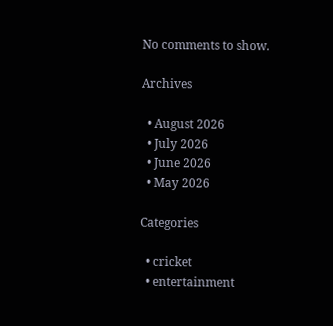No comments to show.

Archives

  • August 2026
  • July 2026
  • June 2026
  • May 2026

Categories

  • cricket
  • entertainment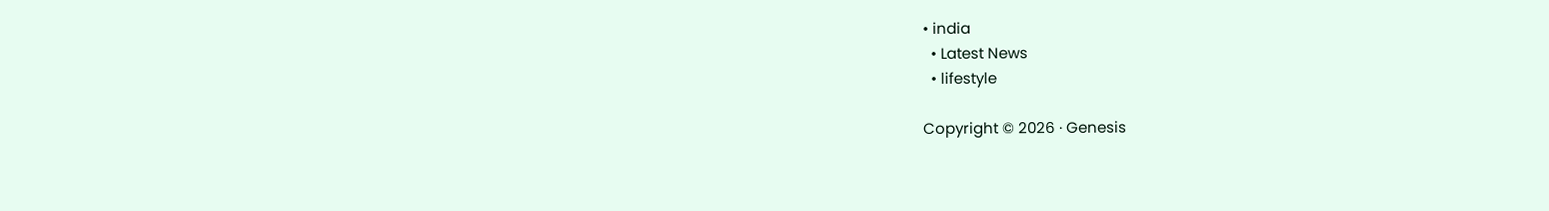• india
  • Latest News
  • lifestyle

Copyright © 2026 · Genesis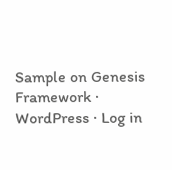Sample on Genesis Framework · WordPress · Log in